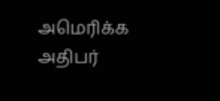அமெரிக்க அதிபர்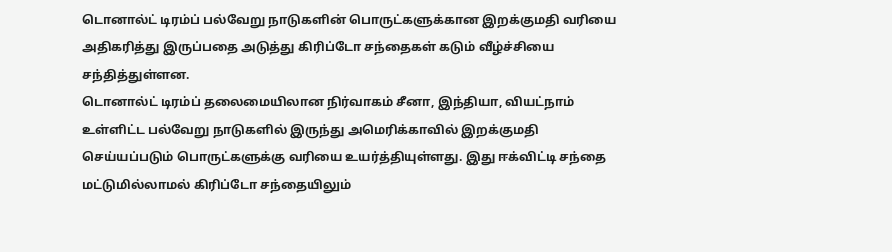டொனால்ட் டிரம்ப் பல்வேறு நாடுகளின் பொருட்களுக்கான இறக்குமதி வரியை அதிகரித்து இருப்பதை அடுத்து கிரிப்டோ சந்தைகள் கடும் வீழ்ச்சியை சந்தித்துள்ளன.
டொனால்ட் டிரம்ப் தலைமையிலான நிர்வாகம் சீனா, இந்தியா, வியட்நாம் உள்ளிட்ட பல்வேறு நாடுகளில் இருந்து அமெரிக்காவில் இறக்குமதி செய்யப்படும் பொருட்களுக்கு வரியை உயர்த்தியுள்ளது. இது ஈக்விட்டி சந்தை மட்டுமில்லாமல் கிரிப்டோ சந்தையிலும்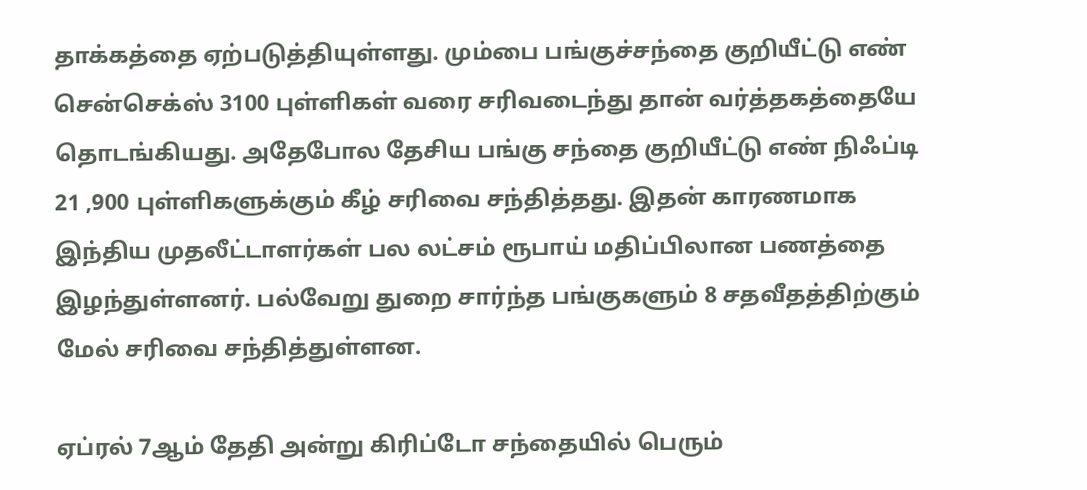தாக்கத்தை ஏற்படுத்தியுள்ளது. மும்பை பங்குச்சந்தை குறியீட்டு எண் சென்செக்ஸ் 3100 புள்ளிகள் வரை சரிவடைந்து தான் வர்த்தகத்தையே தொடங்கியது. அதேபோல தேசிய பங்கு சந்தை குறியீட்டு எண் நிஃப்டி 21 ,900 புள்ளிகளுக்கும் கீழ் சரிவை சந்தித்தது. இதன் காரணமாக இந்திய முதலீட்டாளர்கள் பல லட்சம் ரூபாய் மதிப்பிலான பணத்தை இழந்துள்ளனர். பல்வேறு துறை சார்ந்த பங்குகளும் 8 சதவீதத்திற்கும் மேல் சரிவை சந்தித்துள்ளன.

ஏப்ரல் 7ஆம் தேதி அன்று கிரிப்டோ சந்தையில் பெரும்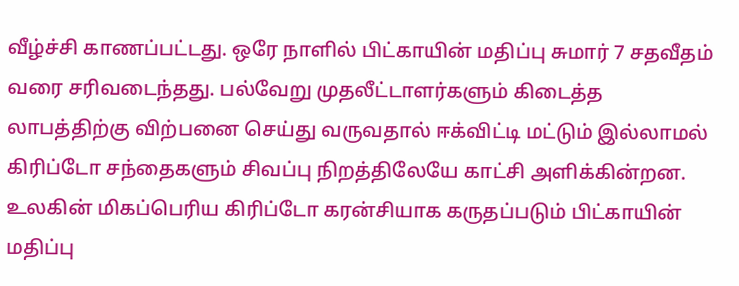வீழ்ச்சி காணப்பட்டது. ஒரே நாளில் பிட்காயின் மதிப்பு சுமார் 7 சதவீதம் வரை சரிவடைந்தது. பல்வேறு முதலீட்டாளர்களும் கிடைத்த லாபத்திற்கு விற்பனை செய்து வருவதால் ஈக்விட்டி மட்டும் இல்லாமல் கிரிப்டோ சந்தைகளும் சிவப்பு நிறத்திலேயே காட்சி அளிக்கின்றன. உலகின் மிகப்பெரிய கிரிப்டோ கரன்சியாக கருதப்படும் பிட்காயின் மதிப்பு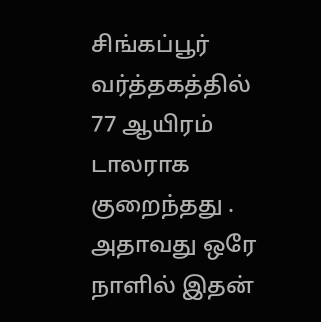சிங்கப்பூர் வர்த்தகத்தில் 77 ஆயிரம் டாலராக குறைந்தது . அதாவது ஒரே நாளில் இதன்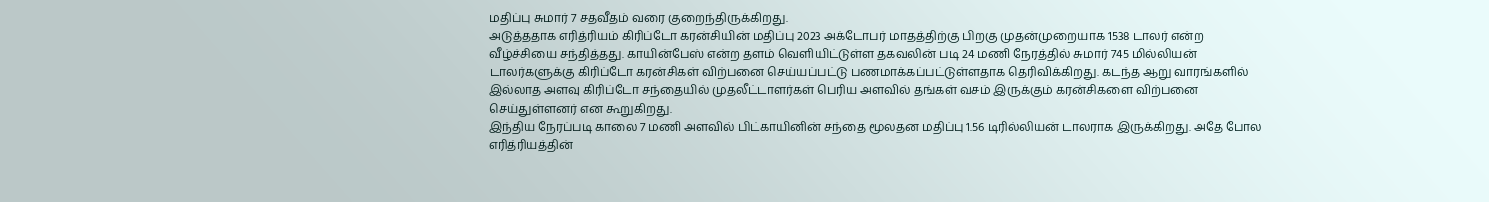மதிப்பு சுமார் 7 சதவீதம் வரை குறைந்திருக்கிறது.
அடுத்ததாக எரித்ரியம் கிரிப்டோ கரன்சியின் மதிப்பு 2023 அக்டோபர் மாதத்திற்கு பிறகு முதன்முறையாக 1538 டாலர் என்ற வீழ்ச்சியை சந்தித்தது. காயின்பேஸ் என்ற தளம் வெளியிட்டுள்ள தகவலின் படி 24 மணி நேரத்தில் சுமார் 745 மில்லியன் டாலர்களுக்கு கிரிப்டோ கரன்சிகள் விற்பனை செய்யப்பட்டு பணமாக்கப்பட்டுள்ளதாக தெரிவிக்கிறது. கடந்த ஆறு வாரங்களில் இல்லாத அளவு கிரிப்டோ சந்தையில் முதலீட்டாளர்கள் பெரிய அளவில் தங்கள் வசம் இருக்கும் கரன்சிகளை விற்பனை செய்துள்ளனர் என கூறுகிறது.
இந்திய நேரப்படி காலை 7 மணி அளவில் பிட்காயினின் சந்தை மூலதன மதிப்பு 1.56 டிரில்லியன் டாலராக இருக்கிறது. அதே போல எரித்ரியத்தின்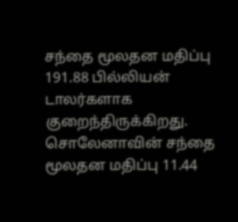சந்தை மூலதன மதிப்பு 191.88 பில்லியன் டாலர்களாக குறைந்திருக்கிறது. சொலேனாவின் சந்தை மூலதன மதிப்பு 11.44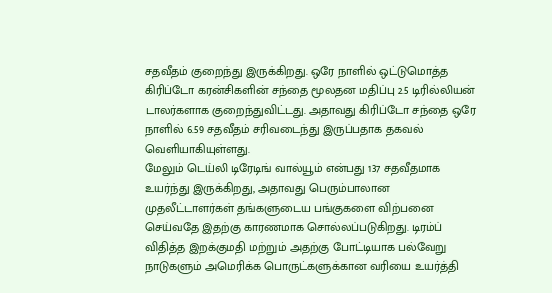சதவீதம் குறைந்து இருக்கிறது. ஒரே நாளில் ஒட்டுமொத்த கிரிப்டோ கரன்சிகளின் சந்தை மூலதன மதிப்பு 2.5 டிரில்லியன் டாலர்களாக குறைந்துவிட்டது. அதாவது கிரிப்டோ சந்தை ஒரே நாளில் 6.59 சதவீதம் சரிவடைந்து இருப்பதாக தகவல் வெளியாகியுள்ளது.
மேலும் டெய்லி டிரேடிங் வால்யூம் என்பது 137 சதவீதமாக உயர்ந்து இருக்கிறது, அதாவது பெரும்பாலான முதலீட்டாளர்கள் தங்களுடைய பங்குகளை விற்பனை செய்வதே இதற்கு காரணமாக சொல்லப்படுகிறது. டிரம்ப் விதித்த இறக்குமதி மற்றும் அதற்கு போட்டியாக பல்வேறு நாடுகளும் அமெரிக்க பொருட்களுக்கான வரியை உயர்த்தி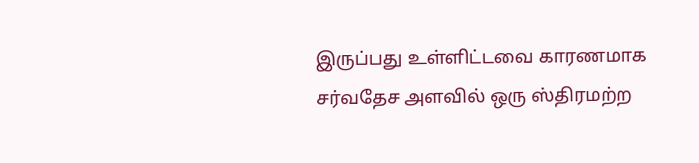இருப்பது உள்ளிட்டவை காரணமாக சர்வதேச அளவில் ஒரு ஸ்திரமற்ற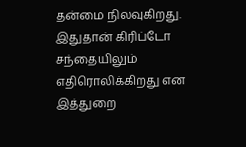தன்மை நிலவுகிறது. இதுதான் கிரிப்டோ சந்தையிலும் எதிரொலிக்கிறது என இத்துறை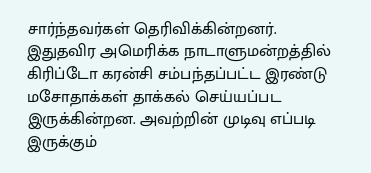சார்ந்தவர்கள் தெரிவிக்கின்றனர்.
இதுதவிர அமெரிக்க நாடாளுமன்றத்தில் கிரிப்டோ கரன்சி சம்பந்தப்பட்ட இரண்டு மசோதாக்கள் தாக்கல் செய்யப்பட இருக்கின்றன. அவற்றின் முடிவு எப்படி இருக்கும்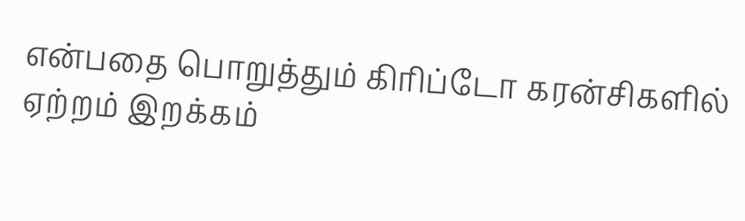என்பதை பொறுத்தும் கிரிப்டோ கரன்சிகளில் ஏற்றம் இறக்கம்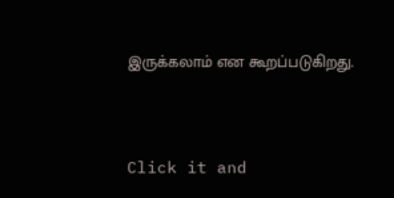இருக்கலாம் என கூறப்படுகிறது.


Click it and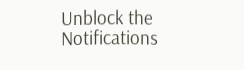Unblock the Notifications